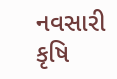નવસારી કૃષિ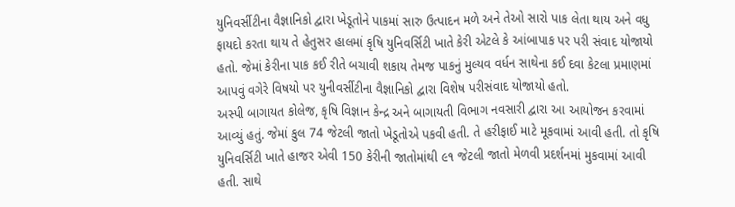યુનિવર્સીટીના વૈજ્ઞાનિકો દ્વારા ખેડૂતોને પાકમાં સારુ ઉત્પાદન મળે અને તેઓ સારો પાક લેતા થાય અને વધુ ફાયદો કરતા થાય તે હેતુસર હાલમાં કૃષિ યુનિવર્સિટી ખાતે કેરી એટલે કે આંબાપાક પર પરી સંવાદ યોજાયો હતો. જેમાં કેરીના પાક કઈ રીતે બચાવી શકાય તેમજ પાકનું મુલ્યવ વર્ધન સાથેના કઈ દવા કેટલા પ્રમાણમાં આપવું વગેરે વિષયો પર યુનીવર્સીટીના વૈજ્ઞાનિકો દ્વારા વિશેષ પરીસંવાદ યોજાયો હતો.
અસ્પી બાગાયત કોલેજ, કૃષિ વિજ્ઞાન કેન્દ્ર અને બાગાયતી વિભાગ નવસારી દ્વારા આ આયોજન કરવામાં આવ્યું હતું. જેમાં કુલ 74 જેટલી જાતો ખેડૂતોએ પકવી હતી. તે હરીફાઈ માટે મૂકવામાં આવી હતી. તો કૃષિ યુનિવર્સિટી ખાતે હાજર એવી 150 કેરીની જાતોમાંથી ૯૧ જેટલી જાતો મેળવી પ્રદર્શનમાં મુકવામાં આવી હતી. સાથે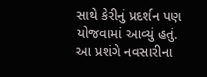સાથે કેરીનું પ્રદર્શન પણ યોજવામાં આવ્યું હતું. આ પ્રશંગે નવસારીના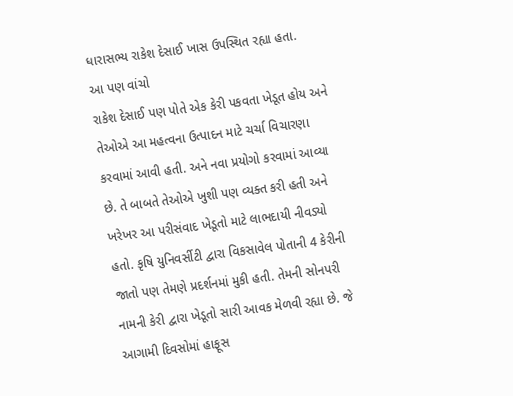ધારાસભ્ય રાકેશ દેસાઈ ખાસ ઉપસ્થિત રહ્યા હતા.
આ પણ વાંચો
રાકેશ દેસાઈ પણ પોતે એક કેરી પકવતા ખેડૂત હોય અને તેઓએ આ મહત્વના ઉત્પાદન માટે ચર્ચા વિચારણા કરવામાં આવી હતી. અને નવા પ્રયોગો કરવામાં આવ્યા છે. તે બાબતે તેઓએ ખુશી પણ વ્યક્ત કરી હતી અને ખરેખર આ પરીસંવાદ ખેડૂતો માટે લાભદાયી નીવડ્યો હતો. કૃષિ યુનિવર્સીટી દ્વારા વિકસાવેલ પોતાની 4 કેરીની જાતો પણ તેમણે પ્રદર્શનમાં મુકી હતી. તેમની સોનપરી નામની કેરી દ્વારા ખેડૂતો સારી આવક મેળવી રહ્યા છે. જે આગામી દિવસોમાં હાફૂસ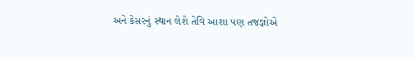અને કેસરનું સ્થાન લેશે તેવિ આશા પણ તજજ્ઞોએ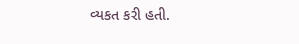વ્યકત કરી હતી.